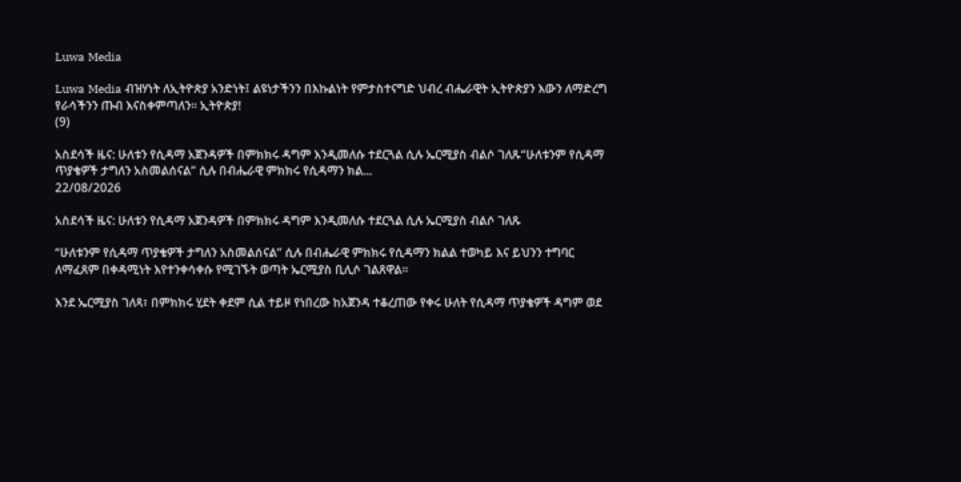Luwa Media

Luwa Media ብዝሃነት ለኢትዮጵያ አንድነት፤ ልዩነታችንን በእኩልነት የምታስተናግድ ህብረ ብሔራዊት ኢትዮጵያን እውን ለማድረግ የራሳችንን ጡብ እናስቀምጣለን። ኢትዮጵያ!
(9)

አስደሳች ዜና: ሁለቱን የሲዳማ አጀንዳዎች በምክክሩ ዳግም እንዲመለሱ ተደርጓል ሲሉ ኤርሚያስ ብልሶ ገለጹ“ሁለቱንም የሲዳማ ጥያቄዎች ታግለን አስመልሰናል” ሲሉ በብሔራዊ ምክክሩ የሲዳማን ክል...
22/08/2026

አስደሳች ዜና: ሁለቱን የሲዳማ አጀንዳዎች በምክክሩ ዳግም እንዲመለሱ ተደርጓል ሲሉ ኤርሚያስ ብልሶ ገለጹ

“ሁለቱንም የሲዳማ ጥያቄዎች ታግለን አስመልሰናል” ሲሉ በብሔራዊ ምክክሩ የሲዳማን ክልል ተወካይ እና ይህንን ተግባር ለማፈጸም በቀዳሚነት እየተንቀሳቀሱ የሚገኙት ወጣት ኤርሚያስ ቢሊሶ ገልጸዋል።

እንደ ኤርሚያስ ገለጻ፣ በምክክሩ ሂደት ቀደም ሲል ተይዞ የነበረው ከአጀንዳ ተቆረጠው የቀሩ ሁለት የሲዳማ ጥያቄዎች ዳግም ወደ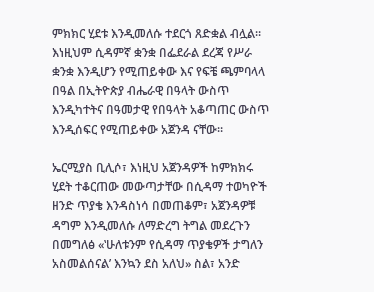ምክክር ሂደቱ እንዲመለሱ ተደርጎ ጸድቋል ብሏል። እነዚህም ሲዳምኛ ቋንቋ በፌደራል ደረጃ የሥራ ቋንቋ እንዲሆን የሚጠይቀው እና የፍቼ ጫምባላላ በዓል በኢትዮጵያ ብሔራዊ በዓላት ውስጥ እንዲካተትና በዓመታዊ የበዓላት አቆጣጠር ውስጥ እንዲሰፍር የሚጠይቀው አጀንዳ ናቸው።

ኤርሚያስ ቢሊሶ፣ እነዚህ አጀንዳዎች ከምክክሩ ሂደት ተቆርጠው መውጣታቸው በሲዳማ ተወካዮች ዘንድ ጥያቄ እንዳስነሳ በመጠቆም፣ አጀንዳዎቹ ዳግም እንዲመለሱ ለማድረግ ትግል መደረጉን በመግለፅ «‛ሁለቱንም የሲዳማ ጥያቄዎች ታግለን አስመልሰናል’ እንኳን ደስ አለህ» ስል፣ አንድ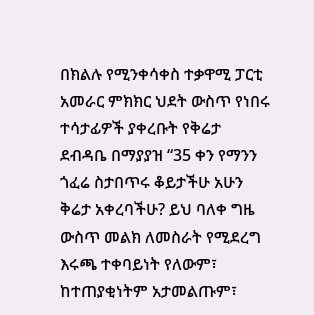በክልሉ የሚንቀሳቀስ ተቃዋሚ ፓርቲ አመራር ምክክር ህደት ውስጥ የነበሩ ተሳታፊዎች ያቀረቡት የቅሬታ ደብዳቤ በማያያዝ “35 ቀን የማንን ጎፈሬ ስታበጥሩ ቆይታችሁ አሁን ቅሬታ አቀረባችሁ? ይህ ባለቀ ግዜ ውስጥ መልክ ለመስራት የሚደረግ እሩጫ ተቀባይነት የለውም፣ ከተጠያቂነትም አታመልጡም፣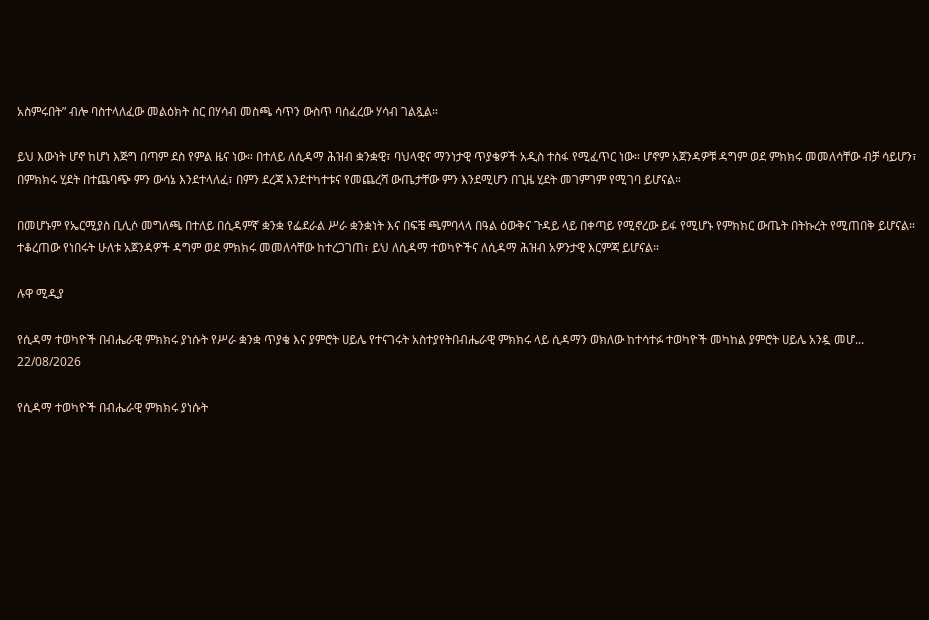አስምሩበት” ብሎ ባስተላለፈው መልዕክት ስር በሃሳብ መስጫ ሳጥን ውስጥ ባሰፈረው ሃሳብ ገልጿል።

ይህ እውነት ሆኖ ከሆነ እጅግ በጣም ደስ የምል ዜና ነው። በተለይ ለሲዳማ ሕዝብ ቋንቋዊ፣ ባህላዊና ማንነታዊ ጥያቄዎች አዲስ ተስፋ የሚፈጥር ነው። ሆኖም አጀንዳዎቹ ዳግም ወደ ምክክሩ መመለሳቸው ብቻ ሳይሆን፣ በምክክሩ ሂደት በተጨባጭ ምን ውሳኔ እንደተላለፈ፣ በምን ደረጃ እንደተካተቱና የመጨረሻ ውጤታቸው ምን እንደሚሆን በጊዜ ሂደት መገምገም የሚገባ ይሆናል።

በመሆኑም የኤርሚያስ ቢሊሶ መግለጫ በተለይ በሲዳምኛ ቋንቋ የፌደራል ሥራ ቋንቋነት እና በፍቼ ጫምባላላ በዓል ዕውቅና ጉዳይ ላይ በቀጣይ የሚኖረው ይፋ የሚሆኑ የምክክር ውጤት በትኩረት የሚጠበቅ ይሆናል። ተቆረጠው የነበሩት ሁለቱ አጀንዳዎች ዳግም ወደ ምክክሩ መመለሳቸው ከተረጋገጠ፣ ይህ ለሲዳማ ተወካዮችና ለሲዳማ ሕዝብ አዎንታዊ እርምጃ ይሆናል።

ሉዋ ሚዲያ

የሲዳማ ተወካዮች በብሔራዊ ምክክሩ ያነሱት የሥራ ቋንቋ ጥያቄ እና ያምሮት ሀይሌ የተናገሩት አስተያየትበብሔራዊ ምክክሩ ላይ ሲዳማን ወክለው ከተሳተፉ ተወካዮች መካከል ያምሮት ሀይሌ አንዷ መሆ...
22/08/2026

የሲዳማ ተወካዮች በብሔራዊ ምክክሩ ያነሱት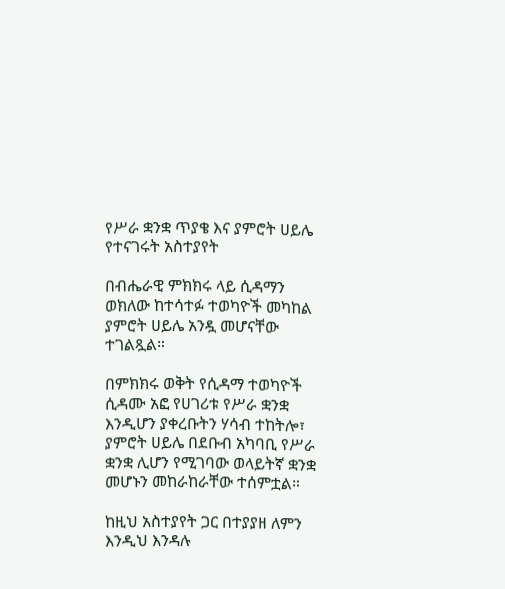የሥራ ቋንቋ ጥያቄ እና ያምሮት ሀይሌ የተናገሩት አስተያየት

በብሔራዊ ምክክሩ ላይ ሲዳማን ወክለው ከተሳተፉ ተወካዮች መካከል ያምሮት ሀይሌ አንዷ መሆናቸው ተገልጿል።

በምክክሩ ወቅት የሲዳማ ተወካዮች ሲዳሙ አፎ የሀገሪቱ የሥራ ቋንቋ እንዲሆን ያቀረቡትን ሃሳብ ተከትሎ፣ ያምሮት ሀይሌ በደቡብ አካባቢ የሥራ ቋንቋ ሊሆን የሚገባው ወላይትኛ ቋንቋ መሆኑን መከራከራቸው ተሰምቷል።

ከዚህ አስተያየት ጋር በተያያዘ ለምን እንዲህ እንዳሉ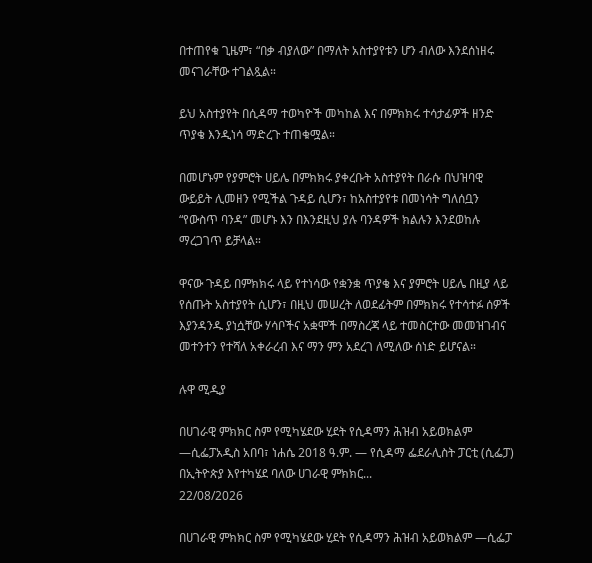በተጠየቁ ጊዜም፣ “በቃ ብያለው” በማለት አስተያየቱን ሆን ብለው እንደሰነዘሩ መናገራቸው ተገልጿል።

ይህ አስተያየት በሲዳማ ተወካዮች መካከል እና በምክክሩ ተሳታፊዎች ዘንድ ጥያቄ እንዲነሳ ማድረጉ ተጠቁሟል።

በመሆኑም የያምሮት ሀይሌ በምክክሩ ያቀረቡት አስተያየት በራሱ በህዝባዊ ውይይት ሊመዘን የሚችል ጉዳይ ሲሆን፣ ከአስተያየቱ በመነሳት ግለሰቧን “የውስጥ ባንዳ” መሆኑ እን በእንደዚህ ያሉ ባንዳዎች ክልሉን እንደወከሉ ማረጋገጥ ይቻላል።

ዋናው ጉዳይ በምክክሩ ላይ የተነሳው የቋንቋ ጥያቄ እና ያምሮት ሀይሌ በዚያ ላይ የሰጡት አስተያየት ሲሆን፣ በዚህ መሠረት ለወደፊትም በምክክሩ የተሳተፉ ሰዎች እያንዳንዱ ያነሷቸው ሃሳቦችና አቋሞች በማስረጃ ላይ ተመስርተው መመዝገብና መተንተን የተሻለ አቀራረብ እና ማን ምን አደረገ ለሚለው ሰነድ ይሆናል።

ሉዋ ሚዲያ

በሀገራዊ ምክክር ስም የሚካሄደው ሂደት የሲዳማን ሕዝብ አይወክልም —ሲፌፓአዲስ አበባ፣ ነሐሴ 2018 ዓ.ም. — የሲዳማ ፌደራሊስት ፓርቲ (ሲፌፓ) በኢትዮጵያ እየተካሄደ ባለው ሀገራዊ ምክክር...
22/08/2026

በሀገራዊ ምክክር ስም የሚካሄደው ሂደት የሲዳማን ሕዝብ አይወክልም —ሲፌፓ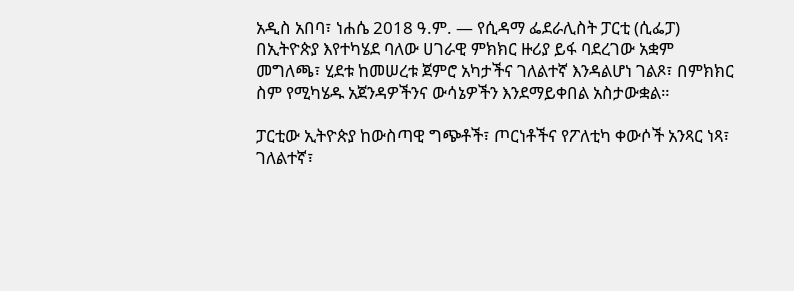አዲስ አበባ፣ ነሐሴ 2018 ዓ.ም. — የሲዳማ ፌደራሊስት ፓርቲ (ሲፌፓ) በኢትዮጵያ እየተካሄደ ባለው ሀገራዊ ምክክር ዙሪያ ይፋ ባደረገው አቋም መግለጫ፣ ሂደቱ ከመሠረቱ ጀምሮ አካታችና ገለልተኛ እንዳልሆነ ገልጾ፣ በምክክር ስም የሚካሄዱ አጀንዳዎችንና ውሳኔዎችን እንደማይቀበል አስታውቋል።

ፓርቲው ኢትዮጵያ ከውስጣዊ ግጭቶች፣ ጦርነቶችና የፖለቲካ ቀውሶች አንጻር ነጻ፣ ገለልተኛ፣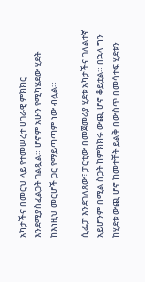አካታችና በመርህ ላይ የተመሠረተ ሀገራዊ ምክክር እንደሚያስፈልጋት ገልጿል። ሆኖም አሁን የሚካሄደው ሂደት ከእነዚህ መርሆች ጋር የማይጣጣም ነው ብሏል።

ሲፌፓ እንደገለጸው፣ ፓርቲው በመጀመሪያ ሂደቱ አካታችና ገለልተኛ አይሆንም በሚል ስጋት ከምክክሩ ውጪ ሆኖ ቆይቷል። በኋላ ግን ከሂደቱ ውጪ ሆኖ ከመተቸት ይልቅ በውስጥ በመሳተፍ ሂደቱን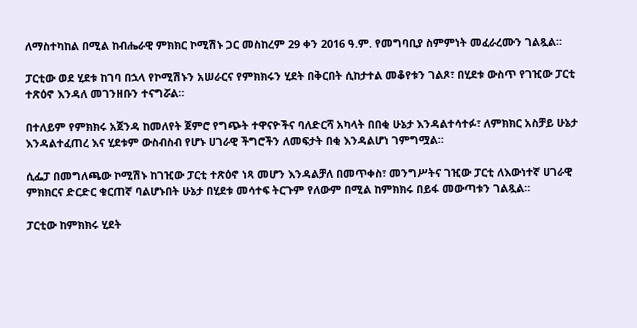ለማስተካከል በሚል ከብሔራዊ ምክክር ኮሚሽኑ ጋር መስከረም 29 ቀን 2016 ዓ.ም. የመግባቢያ ስምምነት መፈራረሙን ገልጿል።

ፓርቲው ወደ ሂደቱ ከገባ በኋላ የኮሚሽኑን አሠራርና የምክክሩን ሂደት በቅርበት ሲከታተል መቆየቱን ገልጾ፣ በሂደቱ ውስጥ የገዢው ፓርቲ ተጽዕኖ እንዳለ መገንዘቡን ተናግሯል።

በተለይም የምክክሩ አጀንዳ ከመለየት ጀምሮ የግጭት ተዋናዮችና ባለድርሻ አካላት በበቂ ሁኔታ እንዳልተሳተፉ፣ ለምክክር አስቻይ ሁኔታ እንዳልተፈጠረ እና ሂደቱም ውስብስብ የሆኑ ሀገራዊ ችግሮችን ለመፍታት በቂ እንዳልሆነ ገምግሟል።

ሲፌፓ በመግለጫው ኮሚሽኑ ከገዢው ፓርቲ ተጽዕኖ ነጻ መሆን እንዳልቻለ በመጥቀስ፣ መንግሥትና ገዢው ፓርቲ ለእውነተኛ ሀገራዊ ምክክርና ድርድር ቁርጠኛ ባልሆኑበት ሁኔታ በሂደቱ መሳተፍ ትርጉም የለውም በሚል ከምክክሩ በይፋ መውጣቱን ገልጿል።

ፓርቲው ከምክክሩ ሂደት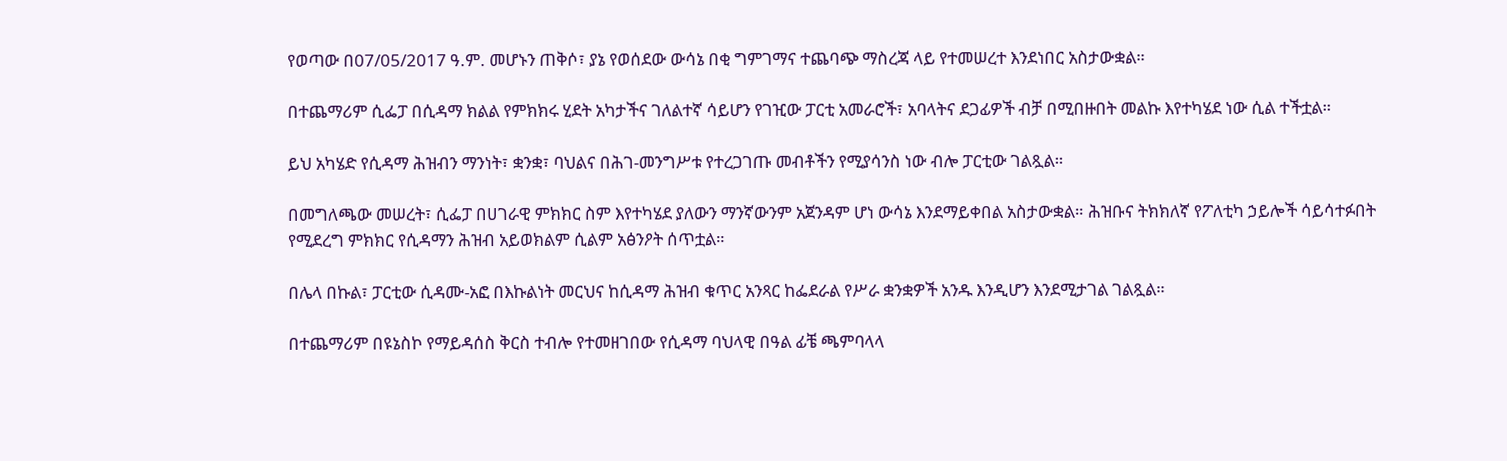የወጣው በ07/05/2017 ዓ.ም. መሆኑን ጠቅሶ፣ ያኔ የወሰደው ውሳኔ በቂ ግምገማና ተጨባጭ ማስረጃ ላይ የተመሠረተ እንደነበር አስታውቋል።

በተጨማሪም ሲፌፓ በሲዳማ ክልል የምክክሩ ሂደት አካታችና ገለልተኛ ሳይሆን የገዢው ፓርቲ አመራሮች፣ አባላትና ደጋፊዎች ብቻ በሚበዙበት መልኩ እየተካሄደ ነው ሲል ተችቷል።

ይህ አካሄድ የሲዳማ ሕዝብን ማንነት፣ ቋንቋ፣ ባህልና በሕገ-መንግሥቱ የተረጋገጡ መብቶችን የሚያሳንስ ነው ብሎ ፓርቲው ገልጿል።

በመግለጫው መሠረት፣ ሲፌፓ በሀገራዊ ምክክር ስም እየተካሄደ ያለውን ማንኛውንም አጀንዳም ሆነ ውሳኔ እንደማይቀበል አስታውቋል። ሕዝቡና ትክክለኛ የፖለቲካ ኃይሎች ሳይሳተፉበት የሚደረግ ምክክር የሲዳማን ሕዝብ አይወክልም ሲልም አፅንዖት ሰጥቷል።

በሌላ በኩል፣ ፓርቲው ሲዳሙ-አፎ በእኩልነት መርህና ከሲዳማ ሕዝብ ቁጥር አንጻር ከፌደራል የሥራ ቋንቋዎች አንዱ እንዲሆን እንደሚታገል ገልጿል።

በተጨማሪም በዩኔስኮ የማይዳሰስ ቅርስ ተብሎ የተመዘገበው የሲዳማ ባህላዊ በዓል ፊቼ ጫምባላላ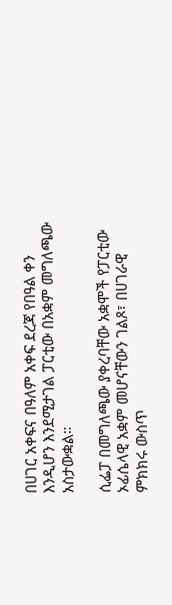በሀገር አቀፍና በዓለም አቀፍ ደረጃ የበዓል ቀን እንዲሆን እንደሚታገል ፓርቲው በአቋም መግለጫው አስታውቋል።

ሲፌፓ በመግለጫው ያቀረባቸው አቋሞች የፓርቲው ኦፊሴላዊ አቋም መሆናቸውን ገልጾ፣ በሀገራዊ ምክክሩ ውስጥ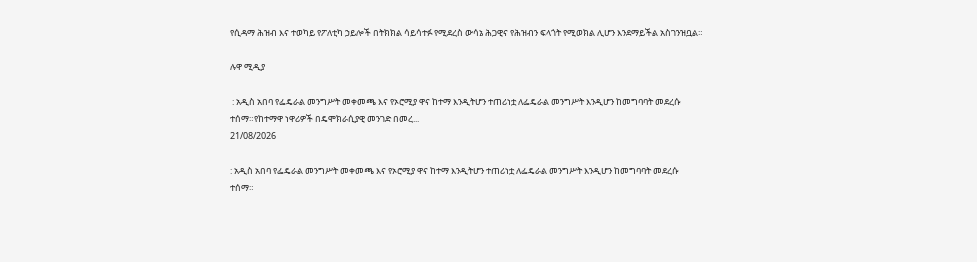የሲዳማ ሕዝብ እና ተወካይ የፖለቲካ ኃይሎች በትክክል ሳይሳተፉ የሚደረስ ውሳኔ ሕጋዊና የሕዝብን ፍላጎት የሚወክል ሊሆን እንደማይችል አስገንዝቧል።

ሉዋ ሚዲያ

 : አዲስ አበባ የፌዴራል መንግሥት መቀመጫ እና የኦሮሚያ ዋና ከተማ እንዲትሆን ተጠሪነቷ ለፌዴራል መንግሥት እንዲሆን ከመግባባት መደረሱ ተሰማ።የከተማዋ ነዋሪዎች በዴሞክራሲያዊ መንገድ በመረ...
21/08/2026

: አዲስ አበባ የፌዴራል መንግሥት መቀመጫ እና የኦሮሚያ ዋና ከተማ እንዲትሆን ተጠሪነቷ ለፌዴራል መንግሥት እንዲሆን ከመግባባት መደረሱ ተሰማ።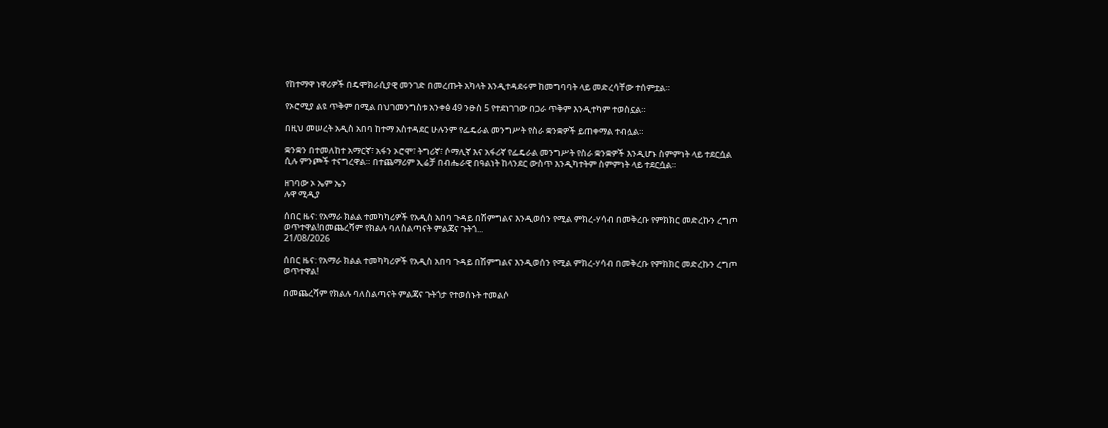የከተማዋ ነዋሪዎች በዴሞክራሲያዊ መንገድ በመረጡት አካላት እንዲተዳደሩም ከመግባባት ላይ መድረሳቸው ተሰምቷል።

የኦሮሚያ ልዩ ጥቅም በሚል በህገመንግስቱ አንቀፅ 49 ንፁስ 5 የተደነገገው በጋራ ጥቅም እንዲተካም ተወስኗል።

በዚህ መሠረት አዲስ አበባ ከተማ አስተዳደር ሁሉንም የፌዴራል መንግሥት የስራ ቋንቋዎች ይጠቀማል ተብሏል።

ቋንቋን በተመለከተ አማርኛ፣ አፋን ኦሮሞ፣ ትግሪኛ፣ ሶማሊኛ እና አፋሪኛ የፌዴራል መንግሥት የስራ ቋንቋዎች እንዲሆኑ ስምምነት ላይ ተደርሷል ሲሉ ምንጮች ተናግረዋል። በተጨማሪም ኢሬቻ በብሔራዊ በዓልነት ከላንደር ውስጥ እንዲካተትም ስምምነት ላይ ተደርሷል።

ዘገባው ኦ ኤም ኤን
ሉዋ ሚዲያ

ሰበር ዜና: የአማራ ክልል ተመካካሪዎች የአዲስ አበባ ጉዳይ በሽምግልና እንዲወሰን የሚል ምክረ-ሃሳብ በመቅረቡ የምክክር መድረኩን ረግጦ ወጥተዋል!በመጨረሻም የክልሉ ባለስልጣናት ምልጃና ጉትጎ...
21/08/2026

ሰበር ዜና: የአማራ ክልል ተመካካሪዎች የአዲስ አበባ ጉዳይ በሽምግልና እንዲወሰን የሚል ምክረ-ሃሳብ በመቅረቡ የምክክር መድረኩን ረግጦ ወጥተዋል!

በመጨረሻም የክልሉ ባለስልጣናት ምልጃና ጉትጎታ የተወሰኑት ተመልሶ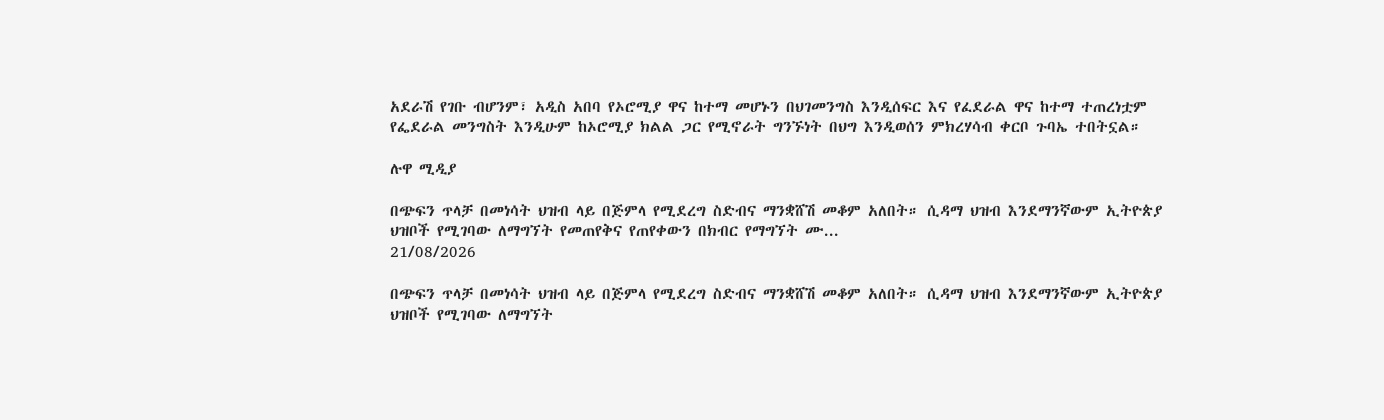አደራሽ የገቡ ብሆንም፣ አዲስ አበባ የኦሮሚያ ዋና ከተማ መሆኑን በህገመንግስ እንዲሰፍር እና የፈደራል ዋና ከተማ ተጠረነቷም የፌደራል መንግስት እንዲሁም ከኦሮሚያ ክልል ጋር የሚኖራት ግንኙነት በህግ እንዲወሰን ምክረሃሳብ ቀርቦ ጉባኤ ተበትኗል።

ሉዋ ሚዲያ

በጭፍን ጥላቻ በመነሳት ህዝብ ላይ በጅምላ የሚደረግ ስድብና ማንቋሸሽ መቆም አለበት። ሲዳማ ህዝብ እንደማንኛውም ኢትዮጵያ ህዝቦች የሚገባው ለማግኘት የመጠየቅና የጠየቀውን በክብር የማግኘት ሙ...
21/08/2026

በጭፍን ጥላቻ በመነሳት ህዝብ ላይ በጅምላ የሚደረግ ስድብና ማንቋሸሽ መቆም አለበት። ሲዳማ ህዝብ እንደማንኛውም ኢትዮጵያ ህዝቦች የሚገባው ለማግኘት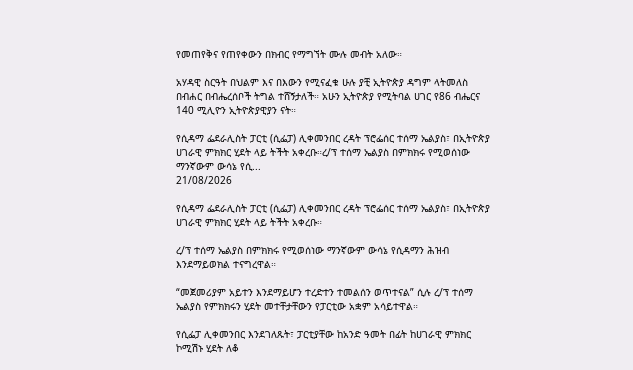የመጠየቅና የጠየቀውን በክብር የማግኘት ሙሉ መብት አለው።

አሃዳዊ ስርዓት በህልም እና በእውን የሚናፈቁ ሁሉ ያቺ ኢትዮጵያ ዳግም ላትመለስ በብሐር በብሔረሰቦች ትግል ተሸኝታለች። አሁን ኢትዮጵያ የሚትባል ሀገር የ86 ብሔርና 140 ሚሊዮን ኢትዮጵያዊያን ናት።

የሲዳማ ፌደራሊስት ፓርቲ (ሲፌፓ) ሊቀመንበር ረዳት ፕሮፌሰር ተሰማ ኤልያስ፣ በኢትዮጵያ ሀገራዊ ምክክር ሂደት ላይ ትችት አቀረቡ።ረ/ፕ ተሰማ ኤልያስ በምክክሩ የሚወሰነው ማንኛውም ውሳኔ የሲ...
21/08/2026

የሲዳማ ፌደራሊስት ፓርቲ (ሲፌፓ) ሊቀመንበር ረዳት ፕሮፌሰር ተሰማ ኤልያስ፣ በኢትዮጵያ ሀገራዊ ምክክር ሂደት ላይ ትችት አቀረቡ።

ረ/ፕ ተሰማ ኤልያስ በምክክሩ የሚወሰነው ማንኛውም ውሳኔ የሲዳማን ሕዝብ እንደማይወክል ተናግረዋል።

“መጀመሪያም አይተን እንደማይሆን ተረድተን ተመልሰን ወጥተናል” ሲሉ ረ/ፕ ተሰማ ኤልያስ የምክክሩን ሂደት መተቸታቸውን የፓርቲው አቋም አሳይተዋል።

የሲፌፓ ሊቀመንበር እንደገለጹት፣ ፓርቲያቸው ከአንድ ዓመት በፊት ከሀገራዊ ምክክር ኮሚሽኑ ሂደት ለቆ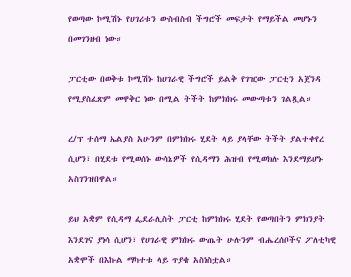የወጣው ኮሚሽኑ የሀገሪቱን ውስብስብ ችግሮች መፍታት የማይችል መሆኑን በመገንዘብ ነው።

ፓርቲው በወቅቱ ኮሚሽኑ ከሀገራዊ ችግሮች ይልቅ የገዢው ፓርቲን አጀንዳ የሚያስፈጽም መዋቅር ነው በሚል ትችት ከምክክሩ መውጣቱን ገልጿል።

ረ/ፕ ተሰማ ኤልያስ አሁንም በምክክሩ ሂደት ላይ ያላቸው ትችት ያልተቀየረ ሲሆን፣ በሂደቱ የሚወሰኑ ውሳኔዎች የሲዳማን ሕዝብ የሚወክሉ እንደማይሆኑ አስገንዝበዋል።

ይህ አቋም የሲዳማ ፌደራሊስት ፓርቲ ከምክክሩ ሂደት የወጣበትን ምክንያት እንደገና ያነሳ ሲሆን፣ የሀገራዊ ምክክሩ ውጤት ሁሉንም ብሔረሰቦችና ፖለቲካዊ አቋሞች በእኩል ማካተቱ ላይ ጥያቄ አስነስቷል።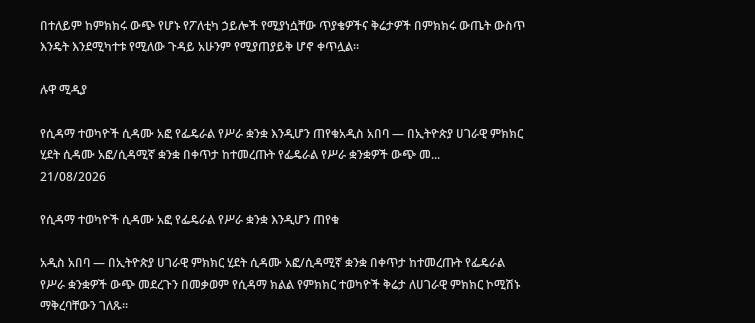በተለይም ከምክክሩ ውጭ የሆኑ የፖለቲካ ኃይሎች የሚያነሷቸው ጥያቄዎችና ቅሬታዎች በምክክሩ ውጤት ውስጥ እንዴት እንደሚካተቱ የሚለው ጉዳይ አሁንም የሚያጠያይቅ ሆኖ ቀጥሏል።

ሉዋ ሚዲያ

የሲዳማ ተወካዮች ሲዳሙ አፎ የፌዴራል የሥራ ቋንቋ እንዲሆን ጠየቁአዲስ አበባ — በኢትዮጵያ ሀገራዊ ምክክር ሂደት ሲዳሙ አፎ/ሲዳሚኛ ቋንቋ በቀጥታ ከተመረጡት የፌዴራል የሥራ ቋንቋዎች ውጭ መ...
21/08/2026

የሲዳማ ተወካዮች ሲዳሙ አፎ የፌዴራል የሥራ ቋንቋ እንዲሆን ጠየቁ

አዲስ አበባ — በኢትዮጵያ ሀገራዊ ምክክር ሂደት ሲዳሙ አፎ/ሲዳሚኛ ቋንቋ በቀጥታ ከተመረጡት የፌዴራል የሥራ ቋንቋዎች ውጭ መደረጉን በመቃወም የሲዳማ ክልል የምክክር ተወካዮች ቅሬታ ለሀገራዊ ምክክር ኮሚሽኑ ማቅረባቸውን ገለጹ።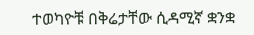ተወካዮቹ በቅሬታቸው ሲዳሚኛ ቋንቋ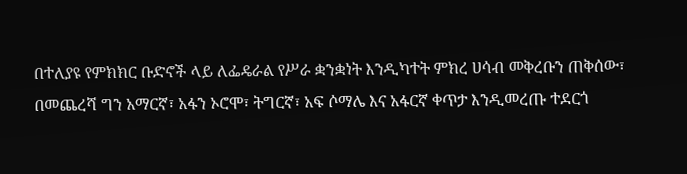በተለያዩ የምክክር ቡድኖች ላይ ለፌዴራል የሥራ ቋንቋነት እንዲካተት ምክረ ሀሳብ መቅረቡን ጠቅሰው፣ በመጨረሻ ግን አማርኛ፣ አፋን ኦሮሞ፣ ትግርኛ፣ አፍ ሶማሌ እና አፋርኛ ቀጥታ እንዲመረጡ ተደርጎ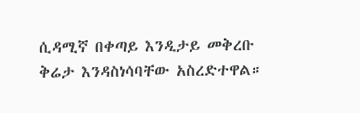ሲዳሚኛ በቀጣይ እንዲታይ መቅረቡ ቅሬታ እንዳስነሳባቸው አስረድተዋል።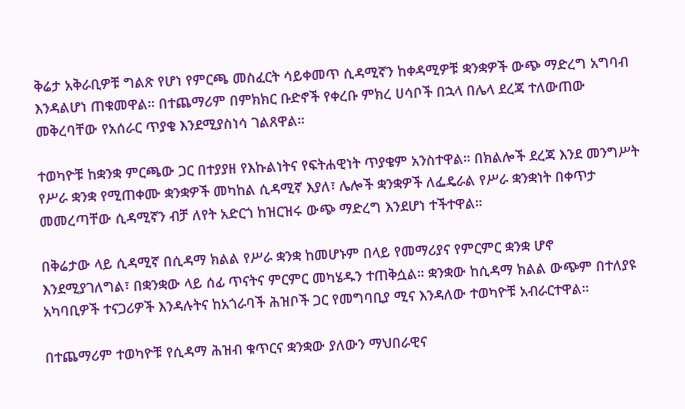ቅሬታ አቅራቢዎቹ ግልጽ የሆነ የምርጫ መስፈርት ሳይቀመጥ ሲዳሚኛን ከቀዳሚዎቹ ቋንቋዎች ውጭ ማድረግ አግባብ እንዳልሆነ ጠቁመዋል። በተጨማሪም በምክክር ቡድኖች የቀረቡ ምክረ ሀሳቦች በኋላ በሌላ ደረጃ ተለውጠው መቅረባቸው የአሰራር ጥያቄ እንደሚያስነሳ ገልጸዋል።

ተወካዮቹ ከቋንቋ ምርጫው ጋር በተያያዘ የእኩልነትና የፍትሐዊነት ጥያቄም አንስተዋል። በክልሎች ደረጃ እንደ መንግሥት የሥራ ቋንቋ የሚጠቀሙ ቋንቋዎች መካከል ሲዳሚኛ እያለ፣ ሌሎች ቋንቋዎች ለፌዴራል የሥራ ቋንቋነት በቀጥታ መመረጣቸው ሲዳሚኛን ብቻ ለየት አድርጎ ከዝርዝሩ ውጭ ማድረግ እንደሆነ ተችተዋል።

በቅሬታው ላይ ሲዳሚኛ በሲዳማ ክልል የሥራ ቋንቋ ከመሆኑም በላይ የመማሪያና የምርምር ቋንቋ ሆኖ እንደሚያገለግል፣ በቋንቋው ላይ ሰፊ ጥናትና ምርምር መካሄዱን ተጠቅሷል። ቋንቋው ከሲዳማ ክልል ውጭም በተለያዩ አካባቢዎች ተናጋሪዎች እንዳሉትና ከአጎራባች ሕዝቦች ጋር የመግባቢያ ሚና እንዳለው ተወካዮቹ አብራርተዋል።

በተጨማሪም ተወካዮቹ የሲዳማ ሕዝብ ቁጥርና ቋንቋው ያለውን ማህበራዊና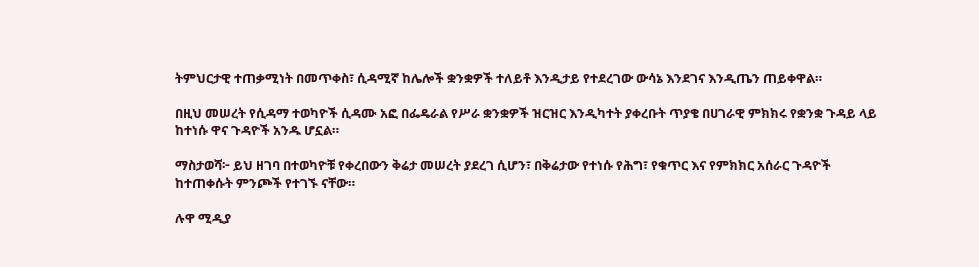ትምህርታዊ ተጠቃሚነት በመጥቀስ፣ ሲዳሚኛ ከሌሎች ቋንቋዎች ተለይቶ እንዲታይ የተደረገው ውሳኔ እንደገና እንዲጤን ጠይቀዋል።

በዚህ መሠረት የሲዳማ ተወካዮች ሲዳሙ አፎ በፌዴራል የሥራ ቋንቋዎች ዝርዝር እንዲካተት ያቀረቡት ጥያቄ በሀገራዊ ምክክሩ የቋንቋ ጉዳይ ላይ ከተነሱ ዋና ጉዳዮች አንዱ ሆኗል።

ማስታወሻ፦ ይህ ዘገባ በተወካዮቹ የቀረበውን ቅሬታ መሠረት ያደረገ ሲሆን፣ በቅሬታው የተነሱ የሕግ፣ የቁጥር እና የምክክር አሰራር ጉዳዮች ከተጠቀሱት ምንጮች የተገኙ ናቸው።

ሉዋ ሚዲያ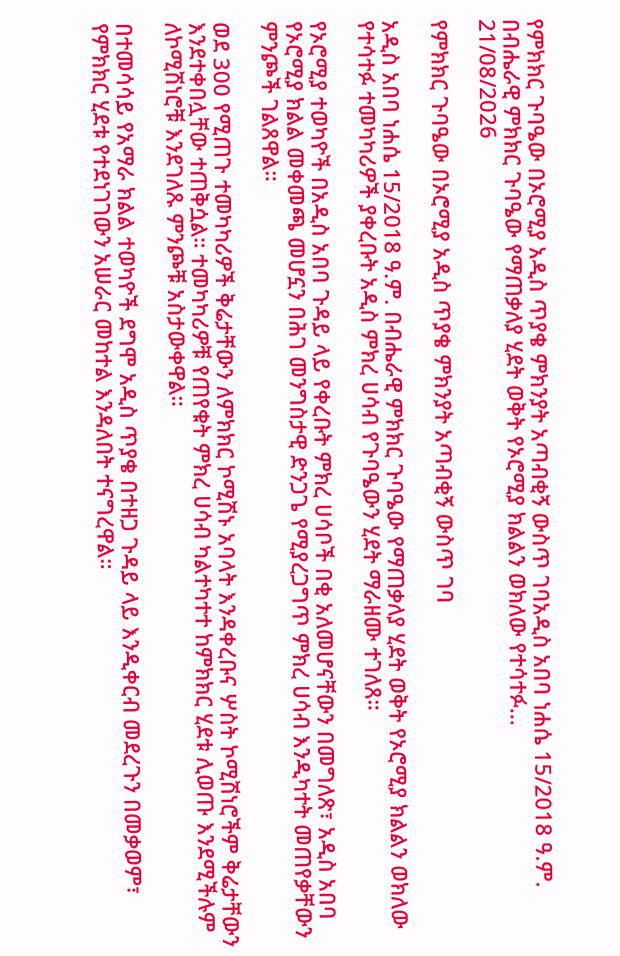የምክክር ጉባዔው በኦሮሚያ አዲስ ጥያቄ ምክንያት አጣብቂኝ ውስጥ ገባአዲስ አበባ ነሐሴ 15/2018 ዓ.ም. በብሔራዊ ምክክር ጉባዔው የማጠቃለያ ሂደት ወቅት የኦሮሚያ ክልልን ወክለው የተሳተፉ...
21/08/2026

የምክክር ጉባዔው በኦሮሚያ አዲስ ጥያቄ ምክንያት አጣብቂኝ ውስጥ ገባ

አዲስ አበባ ነሐሴ 15/2018 ዓ.ም. በብሔራዊ ምክክር ጉባዔው የማጠቃለያ ሂደት ወቅት የኦሮሚያ ክልልን ወክለው የተሳተፉ ተመካካሪዎች ያቀረቡት አዲስ ምክረ ሀሳብ የጉባዔውን ሂደት ማራዘሙ ተገለጸ።

የኦሮሚያ ተወካዮች በአዲስ አበባ ጉዳይ ላይ የቀረቡት ምክረ ሀሳቦች በቂ አለመሆናቸውን በመግለጽ፣ አዲስ አበባ የኦሮሚያ ክልል መቀመጫ መሆኗን በሕገ መንግስታዊ ድንጋጌ የሚያረጋግጥ ምክረ ሀሳብ እንዲካተት መጠየቃቸውን ምንጮች ገልጸዋል።

ወደ 300 የሚጠጉ ተመካካሪዎች ቅሬታቸውን ለምክክር ኮሚሽኑ አባላት እንዳቀረቡና ሦስት ኮሚሽነሮችም ቅሬታቸውን እንደተቀበሏቸው ተጠቅሷል። ተመካካሪዎቹ የጠየቁት ምክረ ሀሳብ ካልተካተተ ከምክክር ሂደቱ ሊወጡ እንደሚችሉም ለኮሚሽነሮቹ እንደገለጹ ምንጮቹ አስታውቀዋል።

በተመሳሳይ የአማራ ክልል ተወካዮች ደግሞ አዲስ ጥያቄ በተዘጋ ጉዳይ ላይ እንዲቀርብ መደረጉን በመቃወም፣ የምክክር ሂደቱ የተደነገገውን አሠራር መከተል እንዳለበት ተናግረዋል።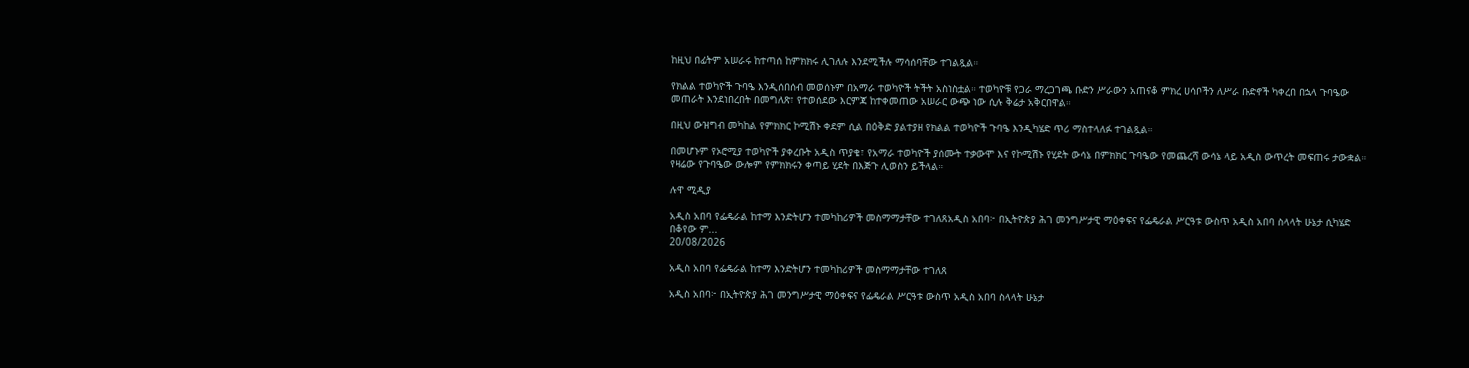ከዚህ በፊትም አሠራሩ ከተጣሰ ከምክክሩ ሊገለሉ እንደሚችሉ ማሳሰባቸው ተገልጿል።

የክልል ተወካዮች ጉባዔ እንዲሰበሰብ መወሰኑም በአማራ ተወካዮች ትችት አስነስቷል። ተወካዮቹ የጋራ ማረጋገጫ ቡድን ሥራውን አጠናቆ ምክረ ሀሳቦችን ለሥራ ቡድኖች ካቀረበ በኋላ ጉባዔው መጠራት እንደነበረበት በመግለጽ፣ የተወሰደው እርምጃ ከተቀመጠው አሠራር ውጭ ነው ሲሉ ቅሬታ አቅርበዋል።

በዚህ ውዝግብ መካከል የምክክር ኮሚሽኑ ቀደም ሲል በዕቅድ ያልተያዘ የክልል ተወካዮች ጉባዔ እንዲካሄድ ጥሪ ማስተላለፉ ተገልጿል።

በመሆኑም የኦሮሚያ ተወካዮች ያቀረቡት አዲስ ጥያቄ፣ የአማራ ተወካዮች ያሰሙት ተቃውሞ እና የኮሚሽኑ የሂደት ውሳኔ በምክክር ጉባዔው የመጨረሻ ውሳኔ ላይ አዲስ ውጥረት መፍጠሩ ታውቋል። የዛሬው የጉባዔው ውሎም የምክክሩን ቀጣይ ሂደት በእጅጉ ሊወስን ይችላል።

ሉዋ ሚዲያ

አዲስ አበባ የፌዴራል ከተማ እንድትሆን ተመካከሪዎች መስማማታቸው ተገለጸአዲስ አበባ፦ በኢትዮጵያ ሕገ መንግሥታዊ ማዕቀፍና የፌዴራል ሥርዓቱ ውስጥ አዲስ አበባ ስላላት ሁኔታ ሲካሄድ በቆየው ም...
20/08/2026

አዲስ አበባ የፌዴራል ከተማ እንድትሆን ተመካከሪዎች መስማማታቸው ተገለጸ

አዲስ አበባ፦ በኢትዮጵያ ሕገ መንግሥታዊ ማዕቀፍና የፌዴራል ሥርዓቱ ውስጥ አዲስ አበባ ስላላት ሁኔታ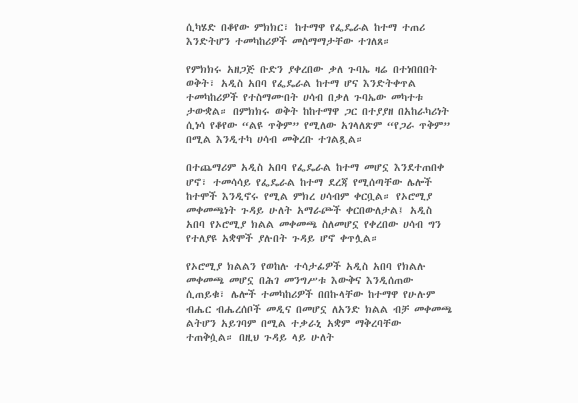ሲካሄድ በቆየው ምክክር፣ ከተማዋ የፌዴራል ከተማ ተጠሪ እንድትሆን ተመካከሪዎች መስማማታቸው ተገለጸ።

የምክክሩ አዘጋጅ ቡድን ያቀረበው ቃለ ጉባኤ ዛሬ በተነበበበት ወቅት፣ አዲስ አበባ የፌዴራል ከተማ ሆና እንድትቀጥል ተመካከሪዎች የተስማሙበት ሀሳብ በቃለ ጉባኤው መካተቱ ታውቋል። በምክክሩ ወቅት ከከተማዋ ጋር በተያያዘ በአከራካሪነት ሲነሳ የቆየው “ልዩ ጥቅም” የሚለው አገላለጽም “የጋራ ጥቅም” በሚል እንዲተካ ሀሳብ መቅረቡ ተገልጿል።

በተጨማሪም አዲስ አበባ የፌዴራል ከተማ መሆኗ እንደተጠበቀ ሆኖ፣ ተመሳሳይ የፌዴራል ከተማ ደረጃ የሚሰጣቸው ሌሎች ከተሞች እንዲኖሩ የሚል ምክረ ሀሳብም ቀርቧል። የኦሮሚያ መቀመጫነት ጉዳይ ሁለት አማራጮች ቀርበውለታል፤ አዲስ አበባ የኦሮሚያ ክልል መቀመጫ ስለመሆኗ የቀረበው ሀሳብ ግን የተለያዩ አቋሞች ያሉበት ጉዳይ ሆኖ ቀጥሏል።

የኦሮሚያ ክልልን የወከሉ ተሳታፊዎች አዲስ አበባ የክልሉ መቀመጫ መሆኗ በሕገ መንግሥቱ እውቅና እንዲሰጠው ሲጠይቁ፣ ሌሎች ተመካከሪዎች በበኩላቸው ከተማዋ የሁሉም ብሔር ብሔረሰቦች መዲና በመሆኗ ለአንድ ክልል ብቻ መቀመጫ ልትሆን አይገባም በሚል ተቃራኒ አቋም ማቅረባቸው ተጠቅሷል። በዚህ ጉዳይ ላይ ሁለት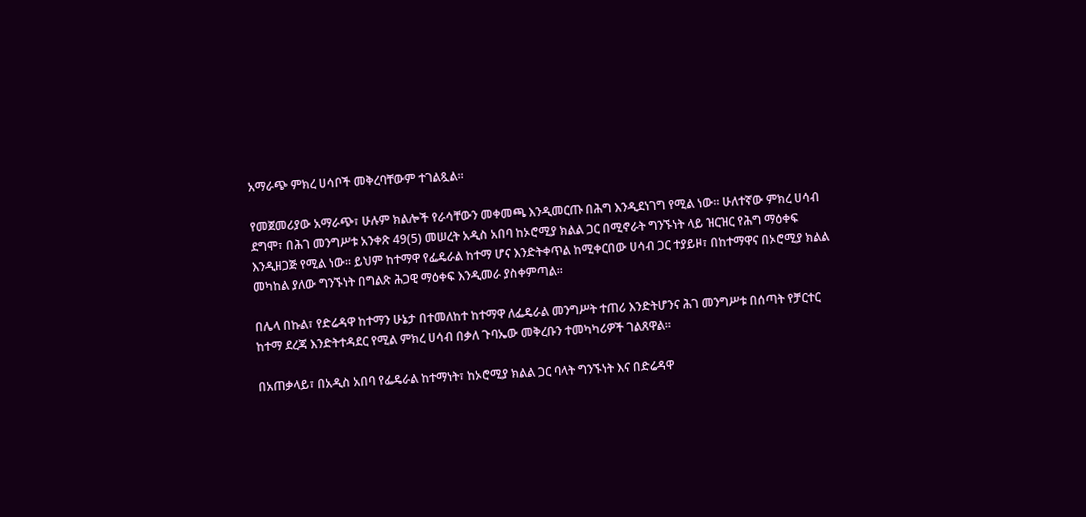አማራጭ ምክረ ሀሳቦች መቅረባቸውም ተገልጿል።

የመጀመሪያው አማራጭ፣ ሁሉም ክልሎች የራሳቸውን መቀመጫ እንዲመርጡ በሕግ እንዲደነገግ የሚል ነው። ሁለተኛው ምክረ ሀሳብ ደግሞ፣ በሕገ መንግሥቱ አንቀጽ 49(5) መሠረት አዲስ አበባ ከኦሮሚያ ክልል ጋር በሚኖራት ግንኙነት ላይ ዝርዝር የሕግ ማዕቀፍ እንዲዘጋጅ የሚል ነው። ይህም ከተማዋ የፌዴራል ከተማ ሆና እንድትቀጥል ከሚቀርበው ሀሳብ ጋር ተያይዞ፣ በከተማዋና በኦሮሚያ ክልል መካከል ያለው ግንኙነት በግልጽ ሕጋዊ ማዕቀፍ እንዲመራ ያስቀምጣል።

በሌላ በኩል፣ የድሬዳዋ ከተማን ሁኔታ በተመለከተ ከተማዋ ለፌዴራል መንግሥት ተጠሪ እንድትሆንና ሕገ መንግሥቱ በሰጣት የቻርተር ከተማ ደረጃ እንድትተዳደር የሚል ምክረ ሀሳብ በቃለ ጉባኤው መቅረቡን ተመካካሪዎች ገልጸዋል።

በአጠቃላይ፣ በአዲስ አበባ የፌዴራል ከተማነት፣ ከኦሮሚያ ክልል ጋር ባላት ግንኙነት እና በድሬዳዋ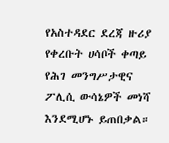የአስተዳደር ደረጃ ዙሪያ የቀረቡት ሀሳቦች ቀጣይ የሕገ መንግሥታዊና ፖሊሲ ውሳኔዎች መነሻ እንደሚሆኑ ይጠበቃል።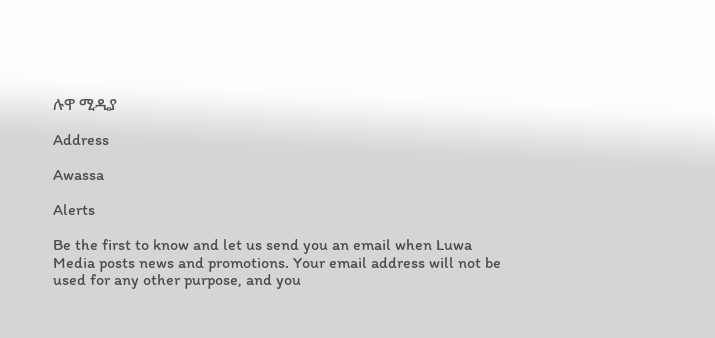ሉዋ ሚዲያ

Address

Awassa

Alerts

Be the first to know and let us send you an email when Luwa Media posts news and promotions. Your email address will not be used for any other purpose, and you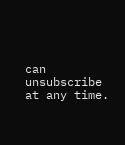can unsubscribe at any time.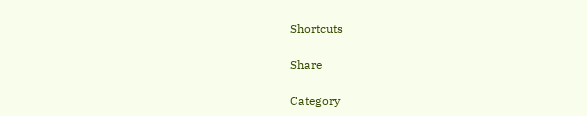Shortcuts

Share

Category